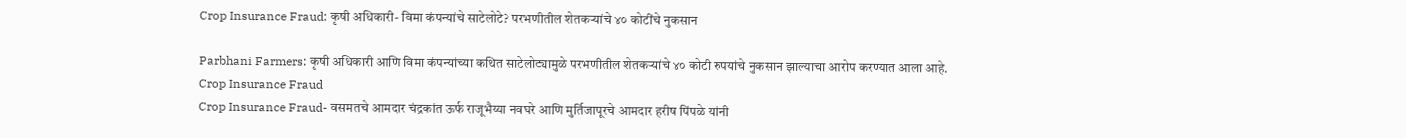Crop Insurance Fraud: कृषी अधिकारी- विमा कंपन्यांचे साटेलोटे? परभणीतील शेतकऱ्यांचे ४० कोटींचे नुकसान

Parbhani Farmers: कृषी अधिकारी आणि विमा कंपन्यांच्या कथित साटेलोट्यामुळे परभणीतील शेतकऱ्यांचे ४० कोटी रुपयांचे नुकसान झाल्याचा आरोप करण्यात आला आहे.
Crop Insurance Fraud
Crop Insurance Fraud- वसमतचे आमदार चंद्रकांत ऊर्फ राजूभैय्या नवघरे आणि मुर्तिजापूरचे आमदार हरीष पिंपळे यांनी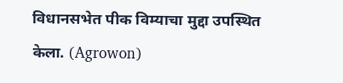विधानसभेत पीक विम्याचा मुद्दा उपस्थित केला. (Agrowon)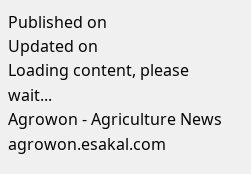Published on
Updated on
Loading content, please wait...
Agrowon - Agriculture News
agrowon.esakal.com